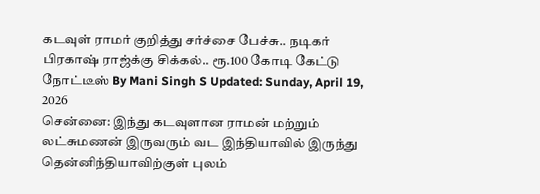கடவுள் ராமர் குறித்து சர்ச்சை பேச்சு.. நடிகர் பிரகாஷ் ராஜ்க்கு சிக்கல்.. ரூ.100 கோடி கேட்டு நோட்டீஸ் By Mani Singh S Updated: Sunday, April 19, 2026
சென்னை: இந்து கடவுளான ராமன் மற்றும் லட்சுமணன் இருவரும் வட இந்தியாவில் இருந்து தென்னிந்தியாவிற்குள் புலம்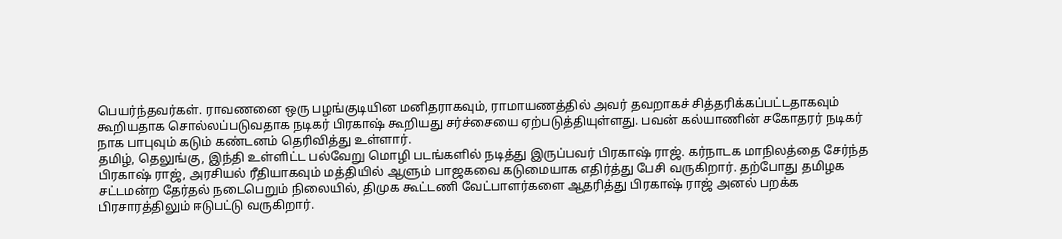பெயர்ந்தவர்கள். ராவணனை ஒரு பழங்குடியின மனிதராகவும், ராமாயணத்தில் அவர் தவறாகச் சித்தரிக்கப்பட்டதாகவும் கூறியதாக சொல்லப்படுவதாக நடிகர் பிரகாஷ் கூறியது சர்ச்சையை ஏற்படுத்தியுள்ளது. பவன் கல்யாணின் சகோதரர் நடிகர் நாக பாபுவும் கடும் கண்டனம் தெரிவித்து உள்ளார்.
தமிழ், தெலுங்கு, இந்தி உள்ளிட்ட பல்வேறு மொழி படங்களில் நடித்து இருப்பவர் பிரகாஷ் ராஜ். கர்நாடக மாநிலத்தை சேர்ந்த பிரகாஷ் ராஜ், அரசியல் ரீதியாகவும் மத்தியில் ஆளும் பாஜகவை கடுமையாக எதிர்த்து பேசி வருகிறார். தற்போது தமிழக சட்டமன்ற தேர்தல் நடைபெறும் நிலையில், திமுக கூட்டணி வேட்பாளர்களை ஆதரித்து பிரகாஷ் ராஜ் அனல் பறக்க பிரசாரத்திலும் ஈடுபட்டு வருகிறார்.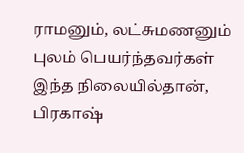ராமனும், லட்சுமணனும் புலம் பெயர்ந்தவர்கள்
இந்த நிலையில்தான், பிரகாஷ்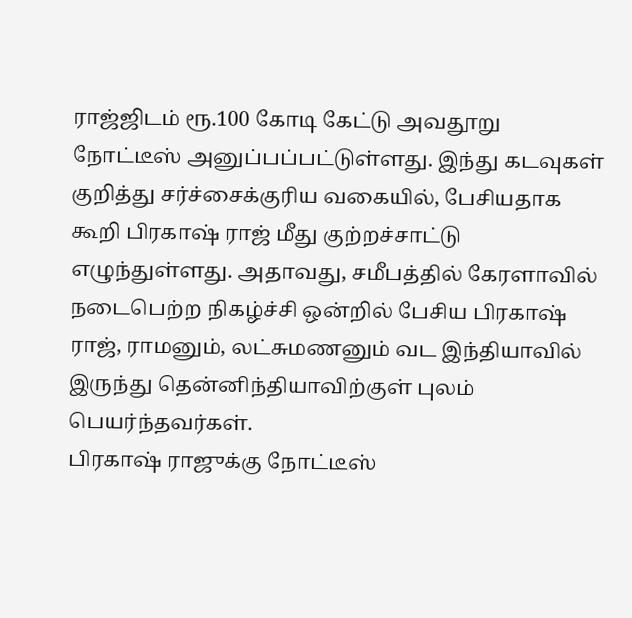ராஜ்ஜிடம் ரூ.100 கோடி கேட்டு அவதூறு நோட்டீஸ் அனுப்பப்பட்டுள்ளது. இந்து கடவுகள் குறித்து சர்ச்சைக்குரிய வகையில், பேசியதாக கூறி பிரகாஷ் ராஜ் மீது குற்றச்சாட்டு எழுந்துள்ளது. அதாவது, சமீபத்தில் கேரளாவில் நடைபெற்ற நிகழ்ச்சி ஒன்றில் பேசிய பிரகாஷ் ராஜ், ராமனும், லட்சுமணனும் வட இந்தியாவில் இருந்து தென்னிந்தியாவிற்குள் புலம் பெயர்ந்தவர்கள்.
பிரகாஷ் ராஜுக்கு நோட்டீஸ்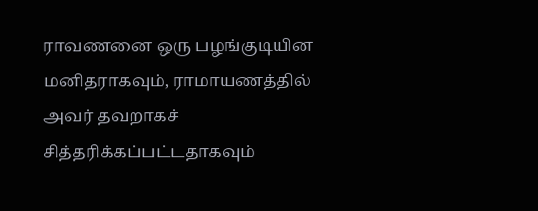ராவணனை ஒரு பழங்குடியின மனிதராகவும், ராமாயணத்தில் அவர் தவறாகச் சித்தரிக்கப்பட்டதாகவும்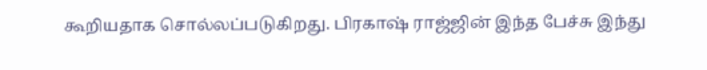கூறியதாக சொல்லப்படுகிறது. பிரகாஷ் ராஜ்ஜின் இந்த பேச்சு இந்து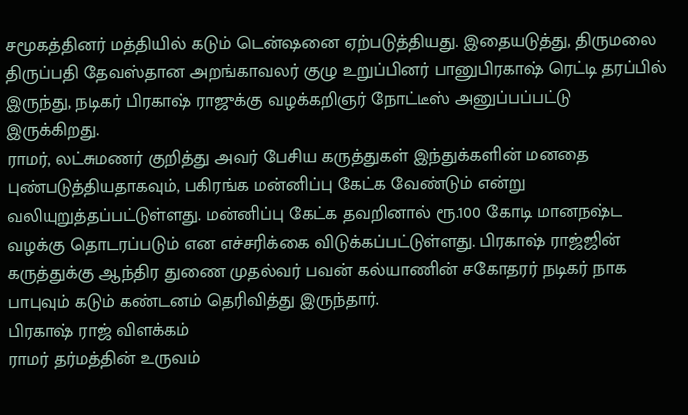சமூகத்தினர் மத்தியில் கடும் டென்ஷனை ஏற்படுத்தியது. இதையடுத்து, திருமலை திருப்பதி தேவஸ்தான அறங்காவலர் குழு உறுப்பினர் பானுபிரகாஷ் ரெட்டி தரப்பில் இருந்து, நடிகர் பிரகாஷ் ராஜுக்கு வழக்கறிஞர் நோட்டீஸ் அனுப்பப்பட்டு இருக்கிறது.
ராமர், லட்சுமணர் குறித்து அவர் பேசிய கருத்துகள் இந்துக்களின் மனதை புண்படுத்தியதாகவும், பகிரங்க மன்னிப்பு கேட்க வேண்டும் என்று வலியுறுத்தப்பட்டுள்ளது. மன்னிப்பு கேட்க தவறினால் ரூ.100 கோடி மானநஷ்ட வழக்கு தொடரப்படும் என எச்சரிக்கை விடுக்கப்பட்டுள்ளது. பிரகாஷ் ராஜ்ஜின் கருத்துக்கு ஆந்திர துணை முதல்வர் பவன் கல்யாணின் சகோதரர் நடிகர் நாக பாபுவும் கடும் கண்டனம் தெரிவித்து இருந்தார்.
பிரகாஷ் ராஜ் விளக்கம்
ராமர் தர்மத்தின் உருவம்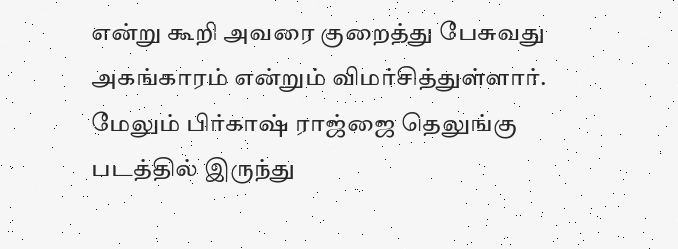என்று கூறி அவரை குறைத்து பேசுவது அகங்காரம் என்றும் விமர்சித்துள்ளார். மேலும் பிர்காஷ் ராஜ்ஜை தெலுங்கு படத்தில் இருந்து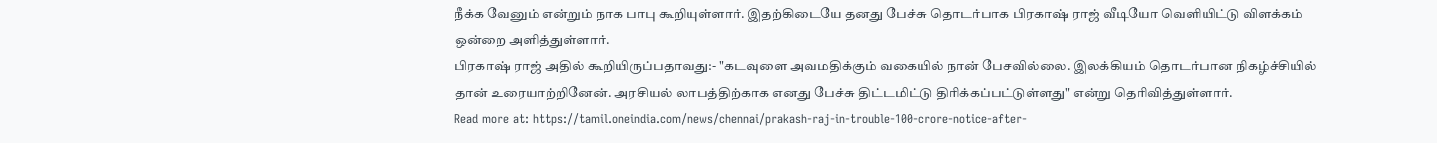நீக்க வேனும் என்றும் நாக பாபு கூறியுள்ளார். இதற்கிடையே தனது பேச்சு தொடர்பாக பிரகாஷ் ராஜ் வீடியோ வெளியிட்டு விளக்கம் ஒன்றை அளித்துள்ளார்.
பிரகாஷ் ராஜ் அதில் கூறியிருப்பதாவது:- "கடவுளை அவமதிக்கும் வகையில் நான் பேசவில்லை. இலக்கியம் தொடர்பான நிகழ்ச்சியில் தான் உரையாற்றினேன். அரசியல் லாபத்திற்காக எனது பேச்சு திட்டமிட்டு திரிக்கப்பட்டுள்ளது" என்று தெரிவித்துள்ளார்.
Read more at: https://tamil.oneindia.com/news/chennai/prakash-raj-in-trouble-100-crore-notice-after-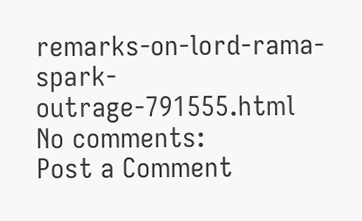remarks-on-lord-rama-spark-outrage-791555.html
No comments:
Post a Comment